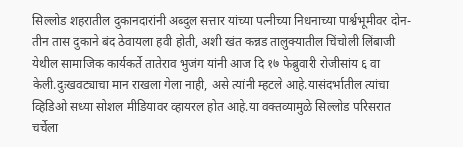सिल्लोड शहरातील दुकानदारांनी अब्दुल सत्तार यांच्या पत्नीच्या निधनाच्या पार्श्वभूमीवर दोन-तीन तास दुकाने बंद ठेवायला हवी होती, अशी खंत कन्नड तालुक्यातील चिंचोली लिंबाजी येथील सामाजिक कार्यकर्ते तातेराव भुजंग यांनी आज दि १७ फेब्रुवारी रोजीसांय ६ वा केली.दुःखवट्याचा मान राखला गेला नाही, असे त्यांनी म्हटले आहे.यासंदर्भातील त्यांचा व्हिडिओ सध्या सोशल मीडियावर व्हायरल होत आहे.या वक्तव्यामुळे सिल्लोड परिसरात चर्चेला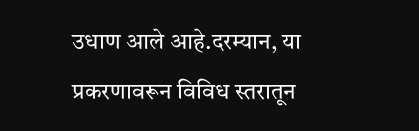उधाण आले आहे.दरम्यान, या प्रकरणावरून विविध स्तरातून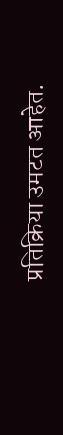प्रतिक्रिया उमटत आहेत.